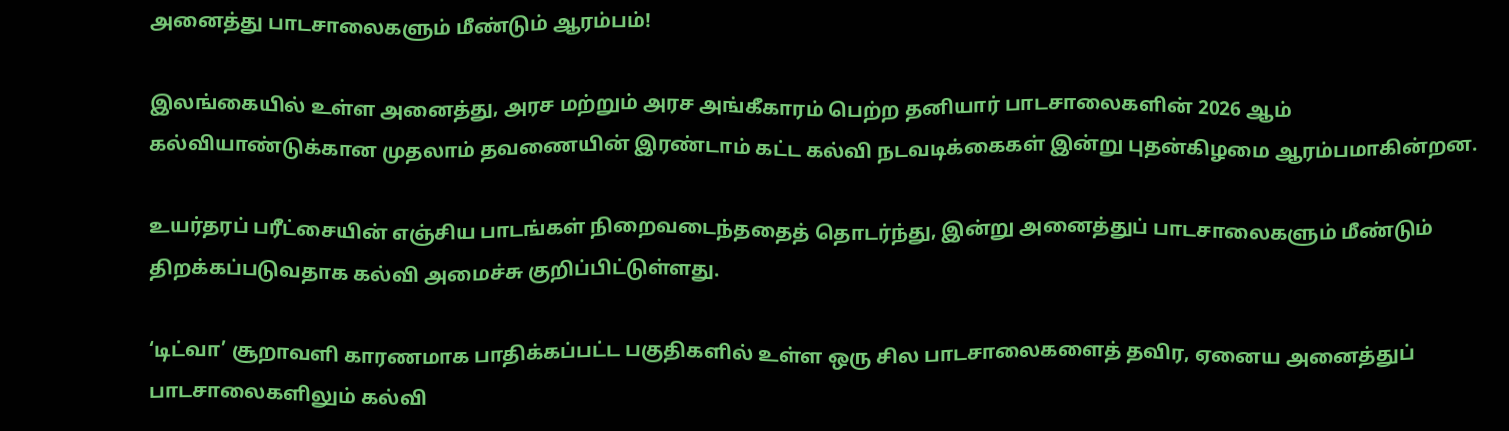அனைத்து பாடசாலைகளும் மீண்டும் ஆரம்பம்!

இலங்கையில் உள்ள அனைத்து, அரச மற்றும் அரச அங்கீகாரம் பெற்ற தனியார் பாடசாலைகளின் 2026 ஆம் கல்வியாண்டுக்கான முதலாம் தவணையின் இரண்டாம் கட்ட கல்வி நடவடிக்கைகள் இன்று புதன்கிழமை ஆரம்பமாகின்றன.

உயர்தரப் பரீட்சையின் எஞ்சிய பாடங்கள் நிறைவடைந்ததைத் தொடர்ந்து, இன்று அனைத்துப் பாடசாலைகளும் மீண்டும் திறக்கப்படுவதாக கல்வி அமைச்சு குறிப்பிட்டுள்ளது.

‘டிட்வா’ சூறாவளி காரணமாக பாதிக்கப்பட்ட பகுதிகளில் உள்ள ஒரு சில பாடசாலைகளைத் தவிர, ஏனைய அனைத்துப் பாடசாலைகளிலும் கல்வி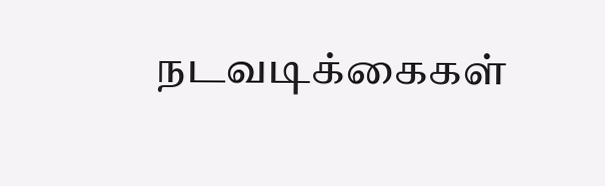நடவடிக்கைகள்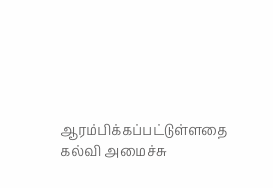ஆரம்பிக்கப்பட்டுள்ளதை கல்வி அமைச்சு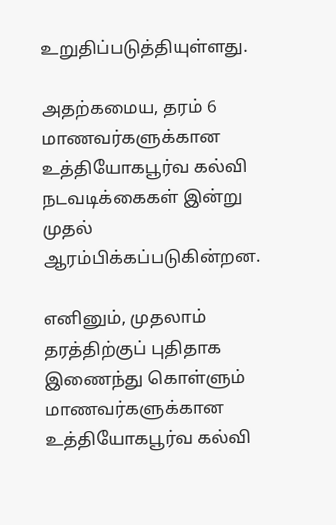உறுதிப்படுத்தியுள்ளது.

அதற்கமைய, தரம் 6 மாணவர்களுக்கான உத்தியோகபூர்வ கல்வி நடவடிக்கைகள் இன்று முதல் ஆரம்பிக்கப்படுகின்றன.

எனினும், முதலாம் தரத்திற்குப் புதிதாக இணைந்து கொள்ளும் மாணவர்களுக்கான உத்தியோகபூர்வ கல்வி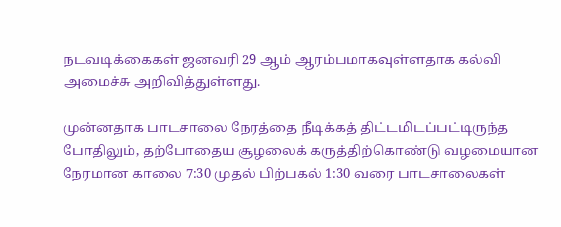நடவடிக்கைகள் ஜனவரி 29 ஆம் ஆரம்பமாகவுள்ளதாக கல்வி அமைச்சு அறிவித்துள்ளது.

முன்னதாக பாடசாலை நேரத்தை நீடிக்கத் திட்டமிடப்பட்டிருந்த போதிலும், தற்போதைய சூழலைக் கருத்திற்கொண்டு வழமையான நேரமான காலை 7:30 முதல் பிற்பகல் 1:30 வரை பாடசாலைகள்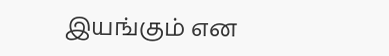இயங்கும் என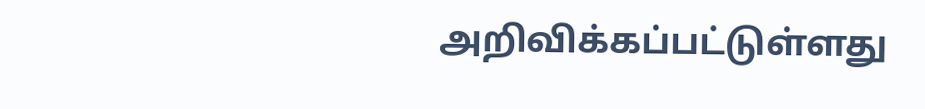அறிவிக்கப்பட்டுள்ளது